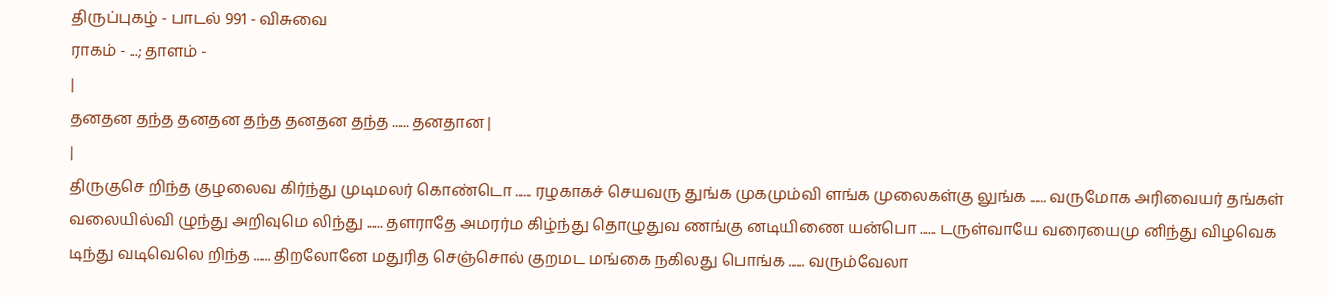திருப்புகழ் - பாடல் 991 - விசுவை
ராகம் - ...; தாளம் -
|
தனதன தந்த தனதன தந்த தனதன தந்த ...... தனதான |
|
திருகுசெ றிந்த குழலைவ கிர்ந்து முடிமலர் கொண்டொ ...... ரழகாகச் செயவரு துங்க முகமும்வி ளங்க முலைகள்கு லுங்க ...... வருமோக அரிவையர் தங்கள் வலையில்வி ழுந்து அறிவுமெ லிந்து ...... தளராதே அமரர்ம கிழ்ந்து தொழுதுவ ணங்கு னடியிணை யன்பொ ...... டருள்வாயே வரையைமு னிந்து விழவெக டிந்து வடிவெலெ றிந்த ...... திறலோனே மதுரித செஞ்சொல் குறமட மங்கை நகிலது பொங்க ...... வரும்வேலா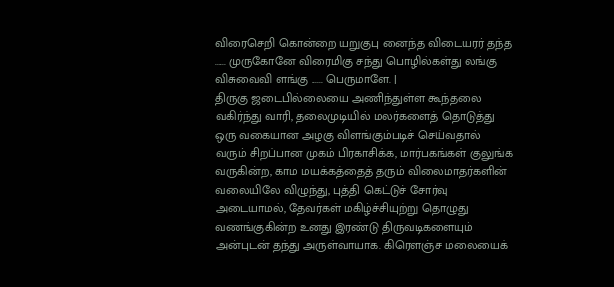விரைசெறி கொன்றை யறுகுபு னைந்த விடையரர் தந்த ...... முருகோனே விரைமிகு சந்து பொழில்கள்து லங்கு விசுவைவி ளங்கு ...... பெருமாளே. |
திருகு ஜடைபில்லையை அணிந்துள்ள கூந்தலை வகிர்ந்து வாரி, தலைமுடியில் மலர்களைத் தொடுத்து ஒரு வகையான அழகு விளங்கும்படிச் செய்வதால் வரும் சிறப்பான முகம் பிரகாசிக்க, மார்பகங்கள் குலுங்க வருகின்ற, காம மயக்கத்தைத் தரும் விலைமாதர்களின் வலையிலே விழுந்து, புத்தி கெட்டுச் சோர்வு அடையாமல், தேவர்கள் மகிழ்ச்சியுற்று தொழுது வணங்குகின்ற உனது இரண்டு திருவடிகளையும் அன்புடன் தந்து அருள்வாயாக. கிரெளஞ்ச மலையைக்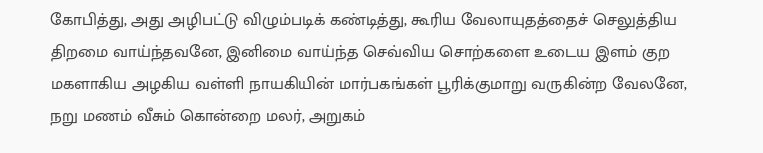கோபித்து, அது அழிபட்டு விழும்படிக் கண்டித்து, கூரிய வேலாயுதத்தைச் செலுத்திய திறமை வாய்ந்தவனே, இனிமை வாய்ந்த செவ்விய சொற்களை உடைய இளம் குற மகளாகிய அழகிய வள்ளி நாயகியின் மார்பகங்கள் பூரிக்குமாறு வருகின்ற வேலனே, நறு மணம் வீசும் கொன்றை மலர், அறுகம்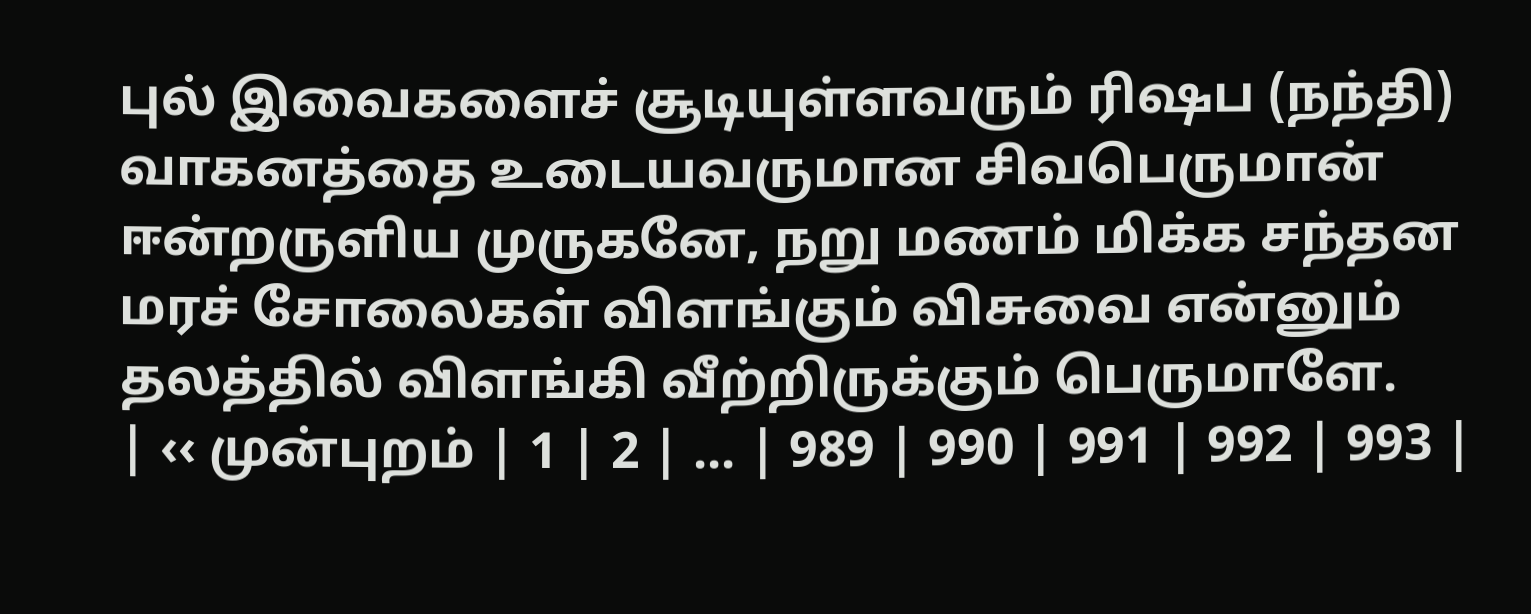புல் இவைகளைச் சூடியுள்ளவரும் ரிஷப (நந்தி) வாகனத்தை உடையவருமான சிவபெருமான் ஈன்றருளிய முருகனே, நறு மணம் மிக்க சந்தன மரச் சோலைகள் விளங்கும் விசுவை என்னும் தலத்தில் விளங்கி வீற்றிருக்கும் பெருமாளே.
| ‹‹ முன்புறம் | 1 | 2 | ... | 989 | 990 | 991 | 992 | 993 |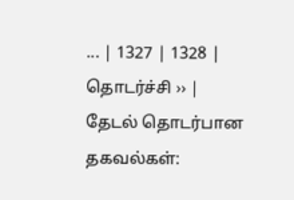... | 1327 | 1328 | தொடர்ச்சி ›› |
தேடல் தொடர்பான தகவல்கள்: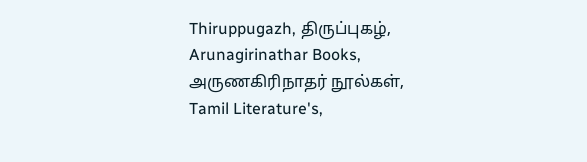Thiruppugazh, திருப்புகழ், Arunagirinathar Books, அருணகிரிநாதர் நூல்கள், Tamil Literature's,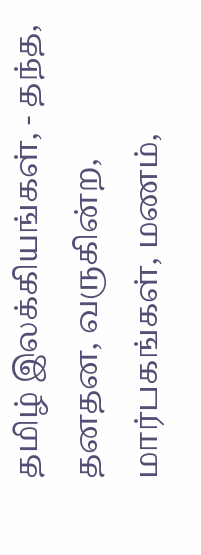தமிழ் இலக்கியங்கள், - தந்த, தனதன, வருகின்ற, மார்பகங்கள், மணம்,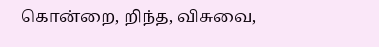கொன்றை, றிந்த, விசுவை,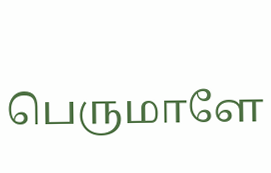பெருமாளே